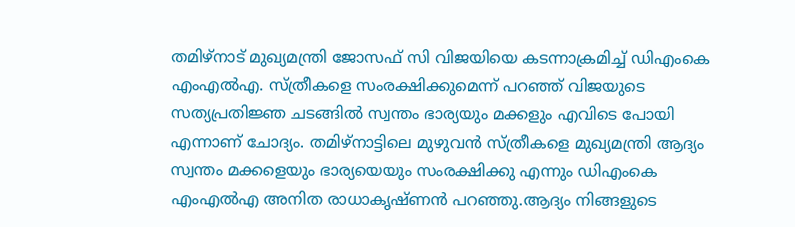തമിഴ്നാട് മുഖ്യമന്ത്രി ജോസഫ് സി വിജയിയെ കടന്നാക്രമിച്ച് ഡിഎംകെ എംഎൽഎ. സ്ത്രീകളെ സംരക്ഷിക്കുമെന്ന് പറഞ്ഞ് വിജയുടെ സത്യപ്രതിജ്ഞ ചടങ്ങിൽ സ്വന്തം ഭാര്യയും മക്കളും എവിടെ പോയി എന്നാണ് ചോദ്യം. തമിഴ്നാട്ടിലെ മുഴുവൻ സ്ത്രീകളെ മുഖ്യമന്ത്രി ആദ്യം സ്വന്തം മക്കളെയും ഭാര്യയെയും സംരക്ഷിക്കു എന്നും ഡിഎംകെ എംഎൽഎ അനിത രാധാകൃഷ്ണൻ പറഞ്ഞു.ആദ്യം നിങ്ങളുടെ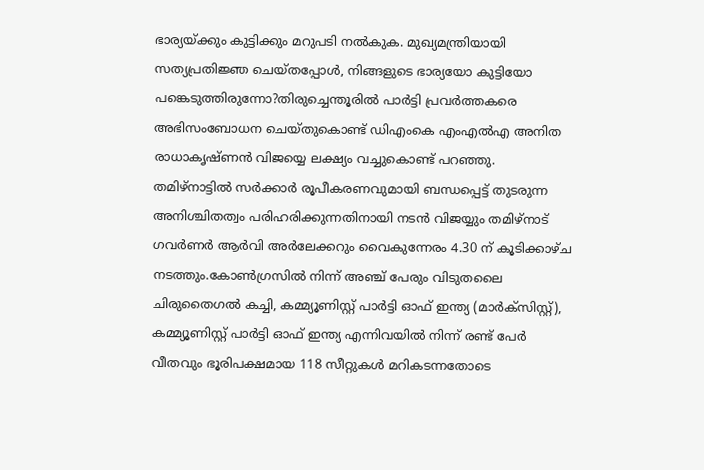ഭാര്യയ്ക്കും കുട്ടിക്കും മറുപടി നൽകുക. മുഖ്യമന്ത്രിയായി സത്യപ്രതിജ്ഞ ചെയ്തപ്പോൾ, നിങ്ങളുടെ ഭാര്യയോ കുട്ടിയോ പങ്കെടുത്തിരുന്നോ?തിരുച്ചെന്തൂരിൽ പാർട്ടി പ്രവർത്തകരെ അഭിസംബോധന ചെയ്തുകൊണ്ട് ഡിഎംകെ എംഎൽഎ അനിത രാധാകൃഷ്ണൻ വിജയ്യെ ലക്ഷ്യം വച്ചുകൊണ്ട് പറഞ്ഞു.
തമിഴ്നാട്ടിൽ സർക്കാർ രൂപീകരണവുമായി ബന്ധപ്പെട്ട് തുടരുന്ന അനിശ്ചിതത്വം പരിഹരിക്കുന്നതിനായി നടൻ വിജയ്യും തമിഴ്നാട് ഗവർണർ ആർവി അർലേക്കറും വൈകുന്നേരം 4.30 ന് കൂടിക്കാഴ്ച നടത്തും.കോൺഗ്രസിൽ നിന്ന് അഞ്ച് പേരും വിടുതലൈ ചിരുതൈഗൽ കച്ചി, കമ്മ്യൂണിസ്റ്റ് പാർട്ടി ഓഫ് ഇന്ത്യ (മാർക്സിസ്റ്റ്), കമ്മ്യൂണിസ്റ്റ് പാർട്ടി ഓഫ് ഇന്ത്യ എന്നിവയിൽ നിന്ന് രണ്ട് പേർ വീതവും ഭൂരിപക്ഷമായ 118 സീറ്റുകൾ മറികടന്നതോടെ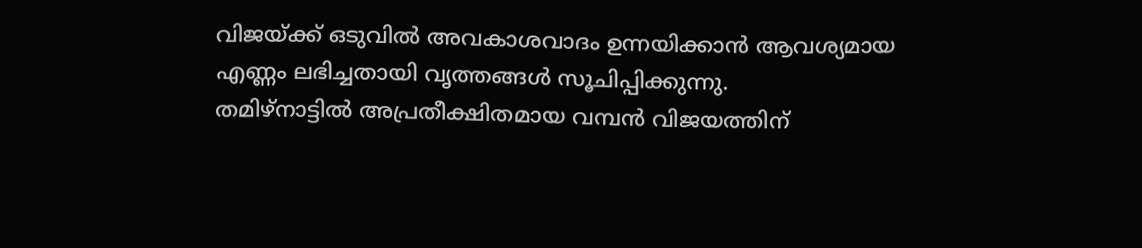വിജയ്ക്ക് ഒടുവിൽ അവകാശവാദം ഉന്നയിക്കാൻ ആവശ്യമായ എണ്ണം ലഭിച്ചതായി വൃത്തങ്ങൾ സൂചിപ്പിക്കുന്നു.
തമിഴ്നാട്ടിൽ അപ്രതീക്ഷിതമായ വമ്പൻ വിജയത്തിന്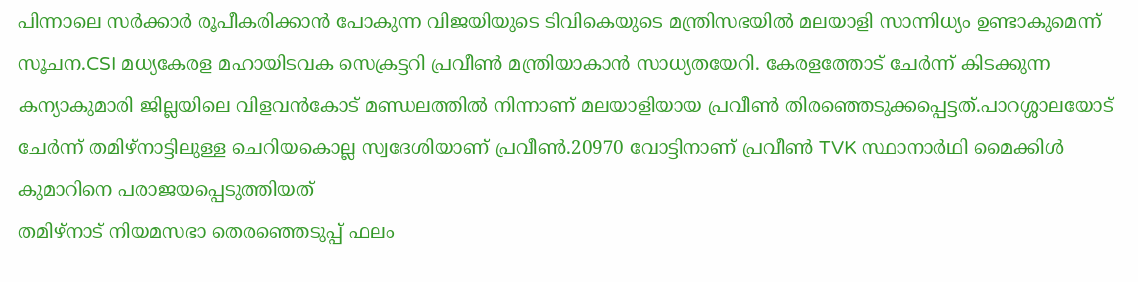പിന്നാലെ സർക്കാർ രൂപീകരിക്കാൻ പോകുന്ന വിജയിയുടെ ടിവികെയുടെ മന്ത്രിസഭയിൽ മലയാളി സാന്നിധ്യം ഉണ്ടാകുമെന്ന് സൂചന.CSI മധ്യകേരള മഹായിടവക സെക്രട്ടറി പ്രവീൺ മന്ത്രിയാകാൻ സാധ്യതയേറി. കേരളത്തോട് ചേർന്ന് കിടക്കുന്ന കന്യാകുമാരി ജില്ലയിലെ വിളവൻകോട് മണ്ഡലത്തിൽ നിന്നാണ് മലയാളിയായ പ്രവീൺ തിരഞ്ഞെടുക്കപ്പെട്ടത്.പാറശ്ശാലയോട് ചേർന്ന് തമിഴ്നാട്ടിലുള്ള ചെറിയകൊല്ല സ്വദേശിയാണ് പ്രവീൺ.20970 വോട്ടിനാണ് പ്രവീൺ TVK സ്ഥാനാർഥി മൈക്കിൾ കുമാറിനെ പരാജയപ്പെടുത്തിയത്
തമിഴ്നാട് നിയമസഭാ തെരഞ്ഞെടുപ്പ് ഫലം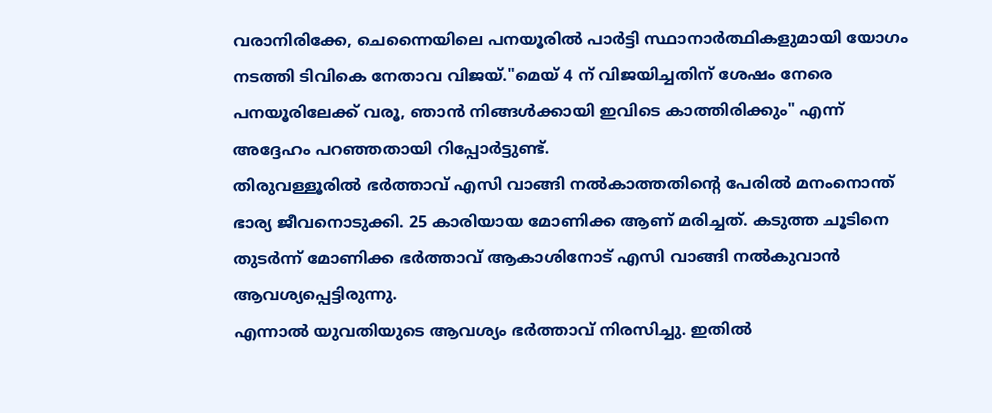വരാനിരിക്കേ, ചെന്നൈയിലെ പനയൂരിൽ പാർട്ടി സ്ഥാനാർത്ഥികളുമായി യോഗം നടത്തി ടിവികെ നേതാവ വിജയ്."മെയ് 4 ന് വിജയിച്ചതിന് ശേഷം നേരെ പനയൂരിലേക്ക് വരൂ, ഞാൻ നിങ്ങൾക്കായി ഇവിടെ കാത്തിരിക്കും" എന്ന് അദ്ദേഹം പറഞ്ഞതായി റിപ്പോർട്ടുണ്ട്.
തിരുവള്ളൂരിൽ ഭർത്താവ് എസി വാങ്ങി നൽകാത്തതിന്റെ പേരിൽ മനംനൊന്ത് ഭാര്യ ജീവനൊടുക്കി. 25 കാരിയായ മോണിക്ക ആണ് മരിച്ചത്. കടുത്ത ചൂടിനെ തുടർന്ന് മോണിക്ക ഭർത്താവ് ആകാശിനോട് എസി വാങ്ങി നൽകുവാൻ ആവശ്യപ്പെട്ടിരുന്നു.
എന്നാൽ യുവതിയുടെ ആവശ്യം ഭർത്താവ് നിരസിച്ചു. ഇതിൽ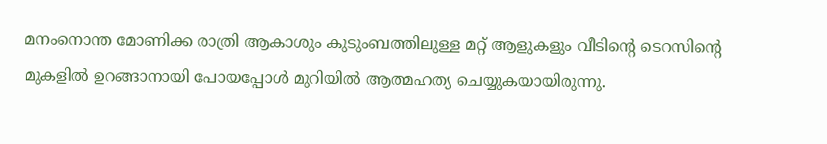മനംനൊന്ത മോണിക്ക രാത്രി ആകാശും കുടുംബത്തിലുള്ള മറ്റ് ആളുകളും വീടിന്റെ ടെറസിന്റെ മുകളിൽ ഉറങ്ങാനായി പോയപ്പോൾ മുറിയിൽ ആത്മഹത്യ ചെയ്യുകയായിരുന്നു.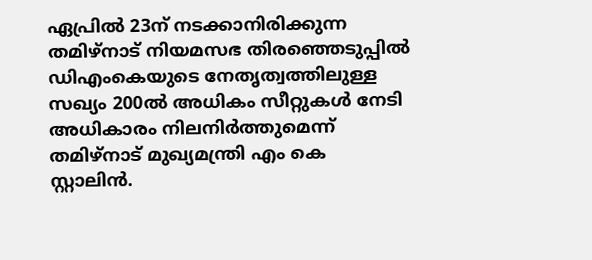ഏപ്രിൽ 23ന് നടക്കാനിരിക്കുന്ന തമിഴ്നാട് നിയമസഭ തിരഞ്ഞെടുപ്പിൽ ഡിഎംകെയുടെ നേതൃത്വത്തിലുള്ള സഖ്യം 200ൽ അധികം സീറ്റുകൾ നേടി അധികാരം നിലനിർത്തുമെന്ന് തമിഴ്നാട് മുഖ്യമന്ത്രി എം കെ സ്റ്റാലിൻ.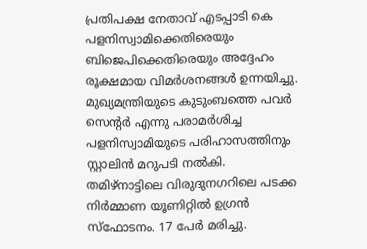പ്രതിപക്ഷ നേതാവ് എടപ്പാടി കെ പളനിസ്വാമിക്കെതിരെയും ബിജെപിക്കെതിരെയും അദ്ദേഹം രൂക്ഷമായ വിമർശനങ്ങൾ ഉന്നയിച്ചു. മുഖ്യമന്ത്രിയുടെ കുടുംബത്തെ പവർ സെന്റർ എന്നു പരാമർശിച്ച പളനിസ്വാമിയുടെ പരിഹാസത്തിനും സ്റ്റാലിൻ മറുപടി നൽകി.
തമിഴ്നാട്ടിലെ വിരുദുനഗറിലെ പടക്ക നിർമ്മാണ യൂണിറ്റിൽ ഉഗ്രൻ സ്ഫോടനം. 17 പേർ മരിച്ചു.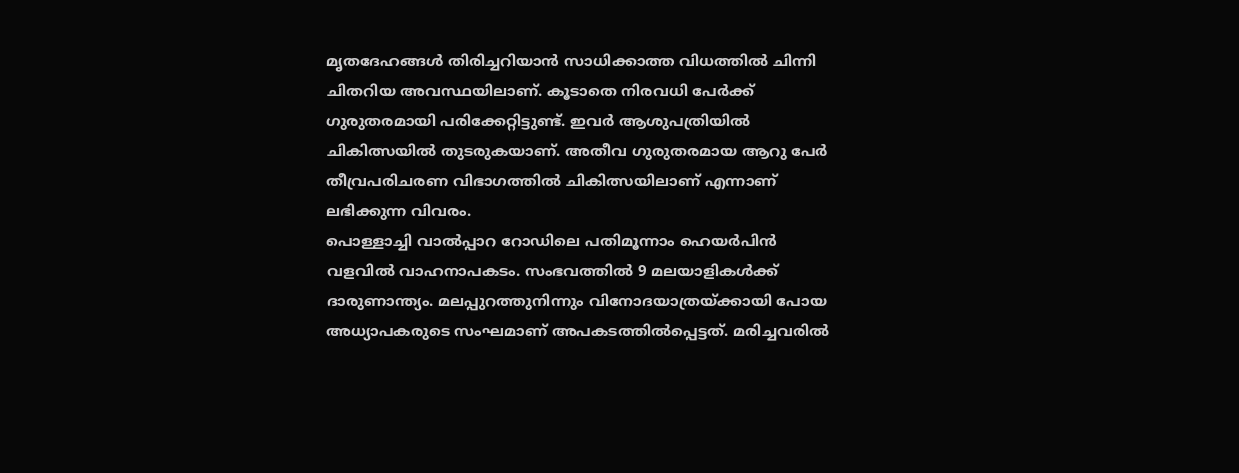മൃതദേഹങ്ങൾ തിരിച്ചറിയാൻ സാധിക്കാത്ത വിധത്തിൽ ചിന്നി ചിതറിയ അവസ്ഥയിലാണ്. കൂടാതെ നിരവധി പേർക്ക് ഗുരുതരമായി പരിക്കേറ്റിട്ടുണ്ട്. ഇവർ ആശുപത്രിയിൽ ചികിത്സയിൽ തുടരുകയാണ്. അതീവ ഗുരുതരമായ ആറു പേർ തീവ്രപരിചരണ വിഭാഗത്തിൽ ചികിത്സയിലാണ് എന്നാണ് ലഭിക്കുന്ന വിവരം.
പൊള്ളാച്ചി വാൽപ്പാറ റോഡിലെ പതിമൂന്നാം ഹെയർപിൻ വളവിൽ വാഹനാപകടം. സംഭവത്തിൽ 9 മലയാളികൾക്ക് ദാരുണാന്ത്യം. മലപ്പുറത്തുനിന്നും വിനോദയാത്രയ്ക്കായി പോയ അധ്യാപകരുടെ സംഘമാണ് അപകടത്തിൽപ്പെട്ടത്. മരിച്ചവരിൽ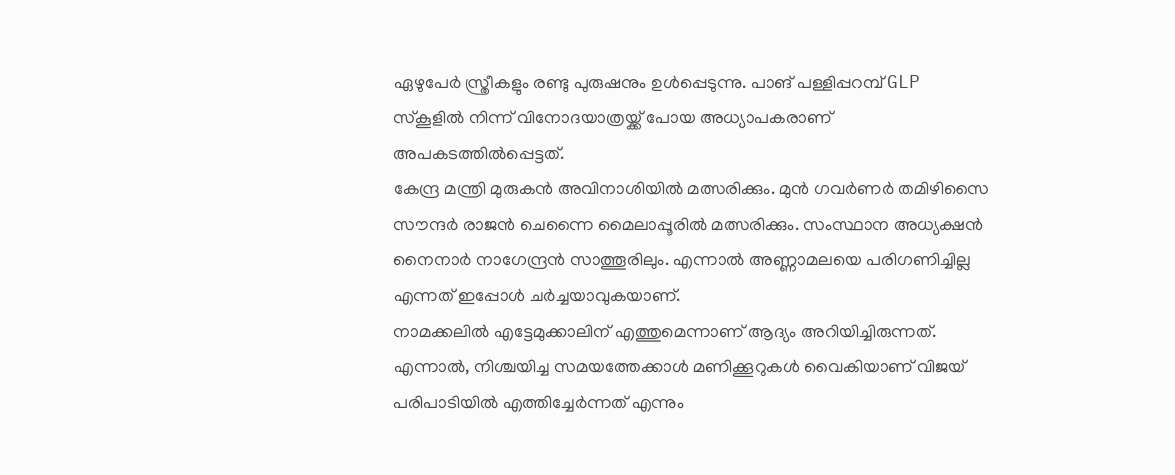ഏഴുപേർ സ്ത്രീകളും രണ്ടു പുരുഷനും ഉൾപ്പെടുന്നു. പാങ് പള്ളിപ്പറമ്പ് GLP സ്കൂളിൽ നിന്ന് വിനോദയാത്രയ്ക്ക് പോയ അധ്യാപകരാണ് അപകടത്തിൽപ്പെട്ടത്.
കേന്ദ്ര മന്ത്രി മുരുകൻ അവിനാശിയിൽ മത്സരിക്കും. മുൻ ഗവർണർ തമിഴിസൈ സൗന്ദർ രാജൻ ചെന്നൈ മൈലാപ്പൂരിൽ മത്സരിക്കും. സംസ്ഥാന അധ്യക്ഷൻ നൈനാർ നാഗേന്ദ്രൻ സാത്തൂരിലും. എന്നാൽ അണ്ണാമലയെ പരിഗണിച്ചില്ല എന്നത് ഇപ്പോൾ ചർച്ചയാവുകയാണ്.
നാമക്കലിൽ എട്ടേമുക്കാലിന് എത്തുമെന്നാണ് ആദ്യം അറിയിച്ചിരുന്നത്. എന്നാൽ, നിശ്ചയിച്ച സമയത്തേക്കാൾ മണിക്കൂറുകൾ വൈകിയാണ് വിജയ് പരിപാടിയിൽ എത്തിച്ചേർന്നത് എന്നും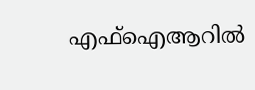എഫ്ഐആറിൽ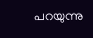പറയുന്നു